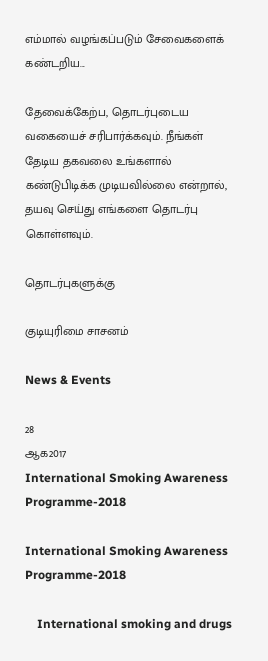எம்மால் வழங்கப்படும் சேவைகளைக் கண்டறிய...

தேவைக்கேற்ப, தொடர்புடைய வகையைச் சரிபார்க்கவும். நீங்கள் தேடிய தகவலை உங்களால் கண்டுபிடிக்க முடியவில்லை என்றால், தயவு செய்து எங்களை தொடர்பு கொள்ளவும்.

தொடர்புகளுக்கு

குடியுரிமை சாசனம்

News & Events

28
ஆக2017
International Smoking Awareness Programme-2018

International Smoking Awareness Programme-2018

    International smoking and drugs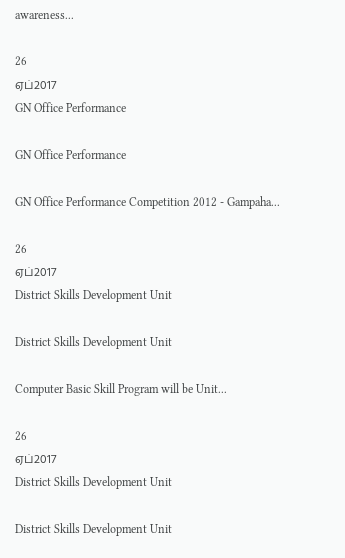awareness...

26
ஏப்2017
GN Office Performance

GN Office Performance

GN Office Performance Competition 2012 - Gampaha...

26
ஏப்2017
District Skills Development Unit

District Skills Development Unit

Computer Basic Skill Program will be Unit...

26
ஏப்2017
District Skills Development Unit

District Skills Development Unit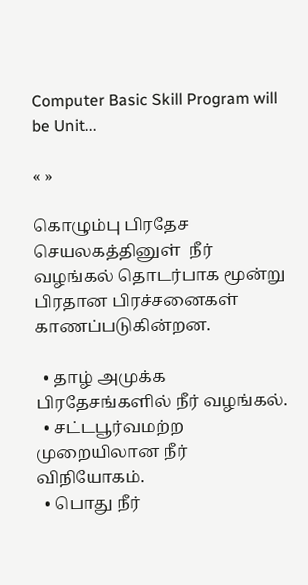Computer Basic Skill Program will be Unit...

« »

கொழும்பு பிரதேச செயலகத்தினுள்  நீர் வழங்கல் தொடர்பாக மூன்று பிரதான பிரச்சனைகள்  காணப்படுகின்றன.

  • தாழ் அமுக்க பிரதேசங்களில் நீர் வழங்கல்.
  • சட்டபூர்வமற்ற முறையிலான நீர் விநியோகம்.
  • பொது நீர்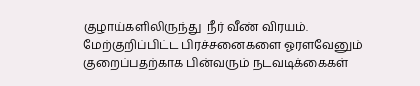குழாய்களிலிருந்து  நீர் வீண் விரயம்.
மேற்குறிப்பிட்ட பிரச்சனைகளை ஓரளவேனும் குறைப்பதற்காக பின்வரும் நடவடிக்கைகள்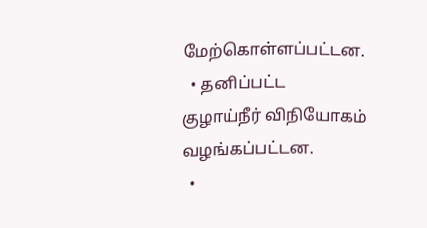மேற்கொள்ளப்பட்டன.
  • தனிப்பட்ட குழாய்நீர் விநியோகம் வழங்கப்பட்டன.
  •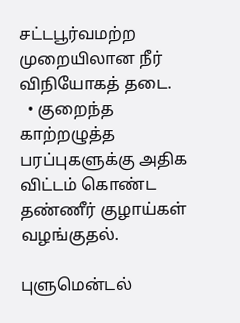சட்டபூர்வமற்ற முறையிலான நீர் விநியோகத் தடை.
  • குறைந்த காற்றழுத்த பரப்புகளுக்கு அதிக விட்டம் கொண்ட தண்ணீர் குழாய்கள் வழங்குதல்.

புளுமென்டல்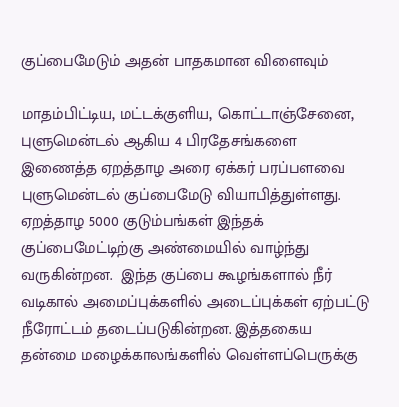குப்பைமேடும் அதன் பாதகமான விளைவும்

மாதம்பிட்டிய‚ மட்டக்குளிய‚ கொட்டாஞ்சேனை‚ புளுமென்டல் ஆகிய 4 பிரதேசங்களை இணைத்த ஏறத்தாழ அரை ஏக்கர் பரப்பளவை புளுமென்டல் குப்பைமேடு வியாபித்துள்ளது.  ஏறத்தாழ 5000 குடும்பங்கள் இந்தக் குப்பைமேட்டிற்கு அண்மையில் வாழ்ந்து வருகின்றன.  இந்த குப்பை கூழங்களால் நீர் வடிகால் அமைப்புக்களில் அடைப்புக்கள் ஏற்பட்டு நீரோட்டம் தடைப்படுகின்றன. இத்தகைய தன்மை மழைக்காலங்களில் வெள்ளப்பெருக்கு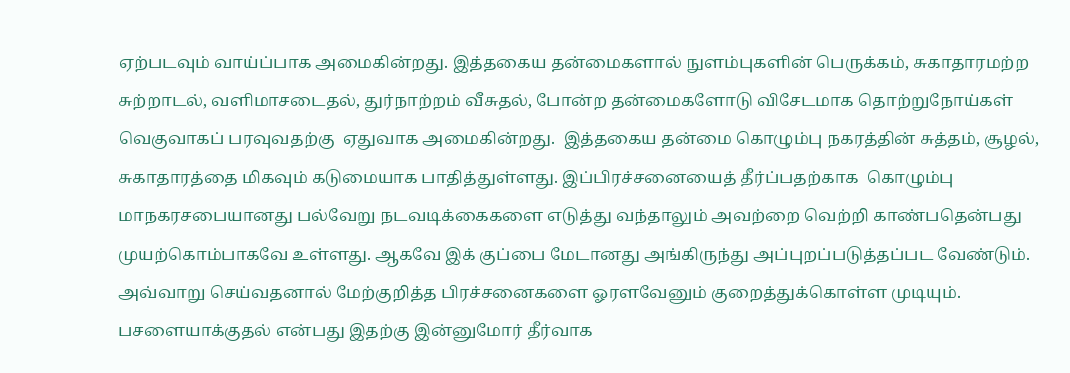ஏற்படவும் வாய்ப்பாக அமைகின்றது. இத்தகைய தன்மைகளால் நுளம்புகளின் பெருக்கம்‚ சுகாதாரமற்ற சுற்றாடல்‚ வளிமாசடைதல்‚ துர்நாற்றம் வீசுதல்‚ போன்ற தன்மைகளோடு விசேடமாக தொற்றுநோய்கள் வெகுவாகப் பரவுவதற்கு  ஏதுவாக அமைகின்றது.  இத்தகைய தன்மை கொழும்பு நகரத்தின் சுத்தம்‚ சூழல்‚ சுகாதாரத்தை மிகவும் கடுமையாக பாதித்துள்ளது. இப்பிரச்சனையைத் தீர்ப்பதற்காக  கொழும்பு மாநகரசபையானது பல்வேறு நடவடிக்கைகளை எடுத்து வந்தாலும் அவற்றை வெற்றி காண்பதென்பது முயற்கொம்பாகவே உள்ளது. ஆகவே இக் குப்பை மேடானது அங்கிருந்து அப்புறப்படுத்தப்பட வேண்டும். அவ்வாறு செய்வதனால் மேற்குறித்த பிரச்சனைகளை ஓரளவேனும் குறைத்துக்கொள்ள முடியும். பசளையாக்குதல் என்பது இதற்கு இன்னுமோர் தீர்வாக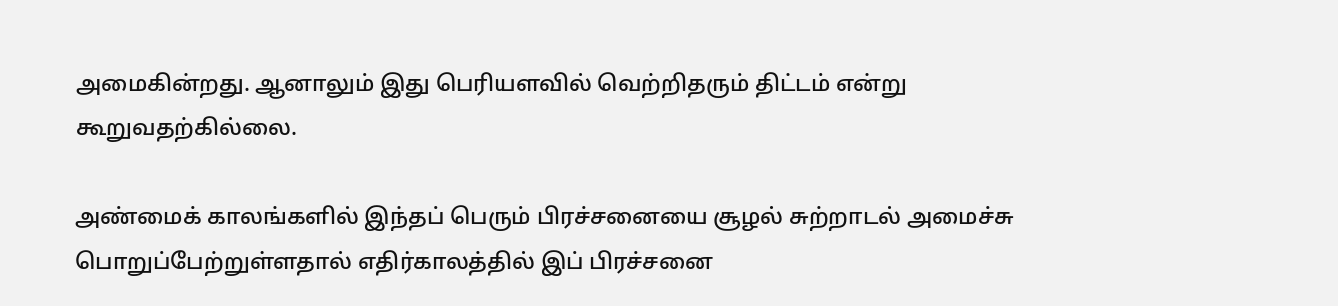அமைகின்றது. ஆனாலும் இது பெரியளவில் வெற்றிதரும் திட்டம் என்று  கூறுவதற்கில்லை.

அண்மைக் காலங்களில் இந்தப் பெரும் பிரச்சனையை சூழல் சுற்றாடல் அமைச்சு பொறுப்பேற்றுள்ளதால் எதிர்காலத்தில் இப் பிரச்சனை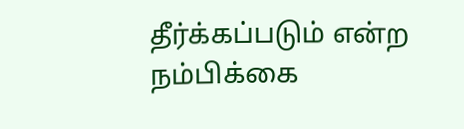தீர்க்கப்படும் என்ற நம்பிக்கை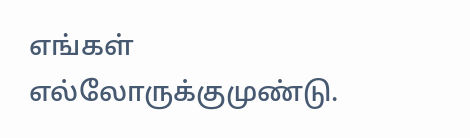எங்கள் எல்லோருக்குமுண்டு.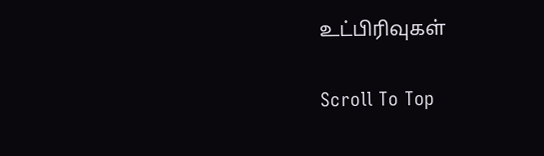உட்பிரிவுகள்

Scroll To Top